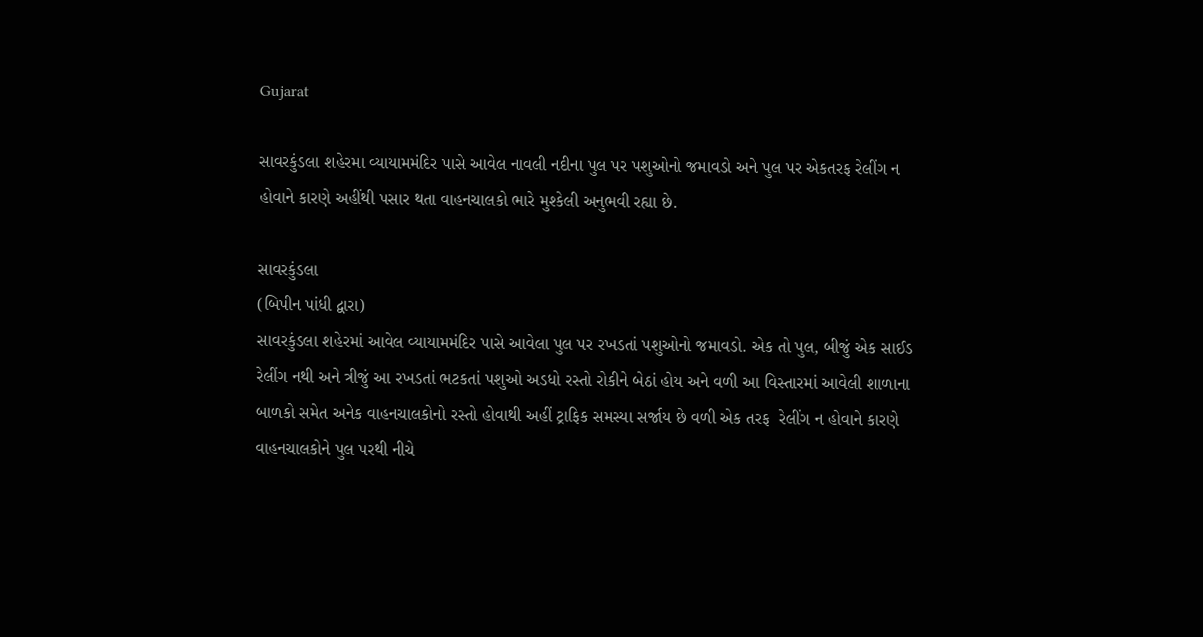Gujarat

સાવરકુંડલા શહેરમા વ્યાયામમંદિર પાસે આવેલ નાવલી નદીના પુલ પર પશુઓનો જમાવડો અને પુલ પર એકતરફ રેલીંગ ન હોવાને કારણે અહીંથી પસાર થતા વાહનચાલકો ભારે મુશ્કેલી અનુભવી રહ્યા છે.

સાવરકુંડલા
(બિપીન પાંધી દ્વારા)
સાવરકુંડલા શહેરમાં આવેલ વ્યાયામમંદિર પાસે આવેલા પુલ પર રખડતાં પશુઓનો જમાવડો. એક તો પુલ, બીજું એક સાઈડ  રેલીંગ નથી અને ત્રીજું આ રખડતાં ભટકતાં પશુઓ અડધો રસ્તો રોકીને બેઠાં હોય અને વળી આ વિસ્તારમાં આવેલી શાળાના બાળકો સમેત અનેક વાહનચાલકોનો રસ્તો હોવાથી અહીં ટ્રાફિક સમસ્યા સર્જાય છે વળી એક તરફ  રેલીંગ ન હોવાને કારણે વાહનચાલકોને પુલ પરથી નીચે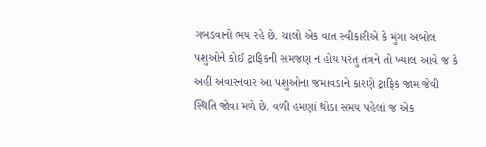ગબડવાનો ભય રહે છે. ચાલો એક વાત સ્વીકારીએ કે મુંગા અબોલ પશુઓને કોઈ ટ્રાફિકની સમજણ ન હોય પરંતુ તંત્રને તો ખ્યાલ આવે જ કે અહીં અવારનવાર આ પશુઓના જમાવડાને કારણે ટ્રાફિક જામ જેવી સ્થિતિ જોવા મળે છે. વળી હમણાં થોડા સમય પહેલાં જ એક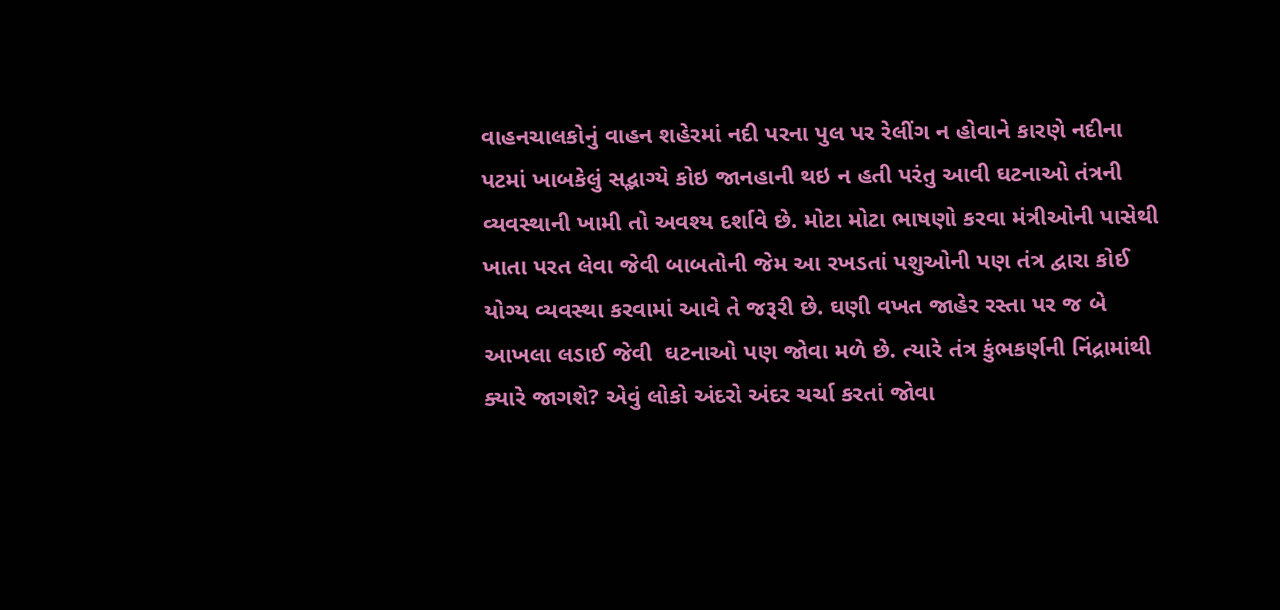વાહનચાલકોનું વાહન શહેરમાં નદી પરના પુલ પર રેલીંગ ન હોવાને કારણે નદીના પટમાં ખાબકેલું સદ્ભાગ્યે કોઇ જાનહાની થઇ ન હતી પરંતુ આવી ઘટનાઓ તંત્રની વ્યવસ્થાની ખામી તો અવશ્ય દર્શાવે છે. મોટા મોટા ભાષણો કરવા મંત્રીઓની પાસેથી ખાતા પરત લેવા જેવી બાબતોની જેમ આ રખડતાં પશુઓની પણ તંત્ર દ્વારા કોઈ યોગ્ય વ્યવસ્થા કરવામાં આવે તે જરૂરી છે. ઘણી વખત જાહેર રસ્તા પર જ બે આખલા લડાઈ જેવી  ઘટનાઓ પણ જોવા મળે છે. ત્યારે તંત્ર કુંભકર્ણની નિંદ્રામાંથી ક્યારે જાગશે? એવું લોકો અંદરો અંદર ચર્ચા કરતાં જોવા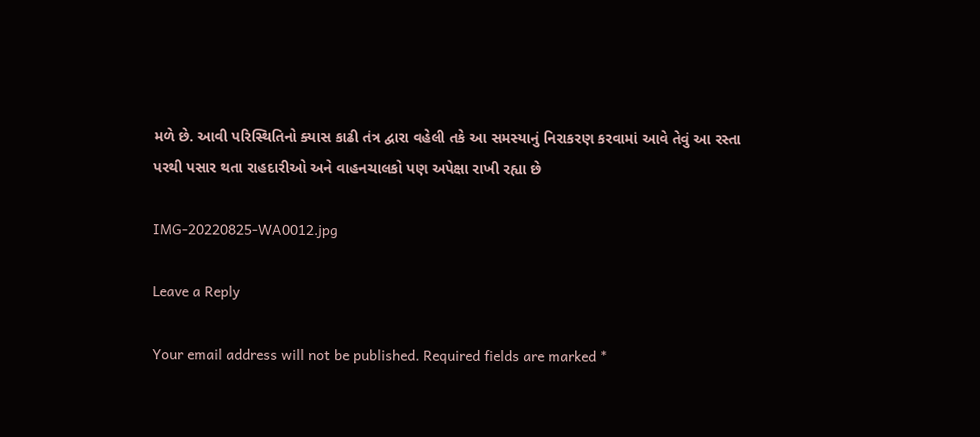મળે છે. આવી પરિસ્થિતિનો ક્યાસ કાઢી તંત્ર દ્વારા વહેલી તકે આ સમસ્યાનું નિરાકરણ કરવામાં આવે તેવું આ રસ્તા પરથી પસાર થતા રાહદારીઓ અને વાહનચાલકો પણ અપેક્ષા રાખી રહ્યા છે

IMG-20220825-WA0012.jpg

Leave a Reply

Your email address will not be published. Required fields are marked *